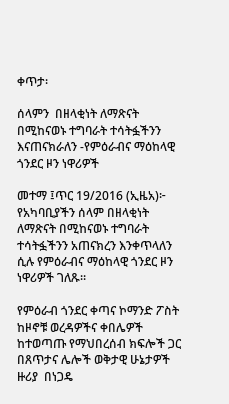ቀጥታ፡

ሰላምን  በዘላቂነት ለማጽናት በሚከናወኑ ተግባራት ተሳትፏችንን  እናጠናክራለን -የምዕራብና ማዕከላዊ ጎንደር ዞን ነዋሪዎች

መተማ ፤ጥር 19/2016 (ኢዜአ)፦ የአካባቢያችን ሰላም በዘላቂነት ለማጽናት በሚከናወኑ ተግባራት ተሳትፏችንን አጠናክረን እንቀጥላለን ሲሉ የምዕራብና ማዕከላዊ ጎንደር ዞን ነዋሪዎች ገለጹ።

የምዕራብ ጎንደር ቀጣና ኮማንድ ፖስት ከዞኖቹ ወረዳዎችና ቀበሌዎች ከተወጣጡ የማህበረሰብ ክፍሎች ጋር በጸጥታና ሌሎች ወቅታዊ ሁኔታዎች ዙሪያ  በነጋዴ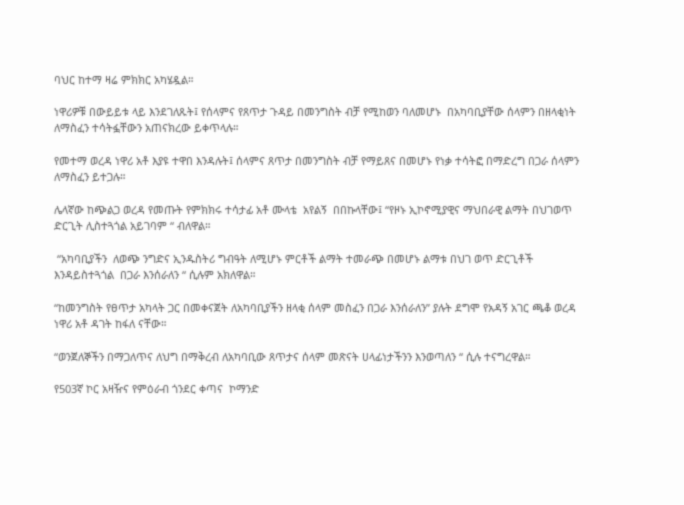ባህር ከተማ ዛሬ ምክክር አካሄዷል።

ነዋሪዎቹ በውይይቱ ላይ እንደገለጹት፤ የሰላምና የጸጥታ ጉዳይ በመንግስት ብቻ የሚከወን ባለመሆኑ  በአካባቢያቸው ሰላምን በዘላቂነት ለማስፈን ተሳትፏቸውን አጠናክረው ይቀጥላሉ።

የመተማ ወረዳ ነዋሪ አቶ እያዩ ተዋበ እንዳሉት፤ ሰላምና ጸጥታ በመንግስት ብቻ የማይጸና በመሆኑ የነቃ ተሳትፎ በማድረግ በጋራ ሰላምን ለማስፈን ይተጋሉ።

ሌላኛው ከጭልጋ ወረዳ የመጡት የምክክሩ ተሳታፊ አቶ ሙላቴ  አየልኝ  በበኩላቸው፤ “የዞኑ ኢኮኖሚያዊና ማህበራዊ ልማት በህገወጥ ድርጊት ሊስተጓጎል አይገባም “ ብለዋል።

 “አካባቢያችን  ለወጭ ንግድና ኢንዱስትሪ ግብዓት ለሚሆኑ ምርቶች ልማት ተመራጭ በመሆኑ ልማቱ በህገ ወጥ ድርጊቶች እንዳይስተጓጎል  በጋራ እንሰራለን “ ሲሉም አክለዋል።

“ከመንግስት የፀጥታ አካላት ጋር በመቀናጀት ለአካባቢያችን ዘላቂ ሰላም መስፈን በጋራ እንሰራለን” ያሉት ደግሞ የአዳኝ አገር ጫቆ ወረዳ ነዋሪ አቶ ዳገት ከፋለ ናቸው።

“ወንጀለኞችን በማጋለጥና ለህግ በማቅረብ ለአካባቢው ጸጥታና ሰላም መጽናት ሀላፊነታችንን እንወጣለን “ ሲሉ ተናግረዋል።

የ503ኛ ኮር አዛዥና የምዕራብ ጎንደር ቀጣና  ኮማንድ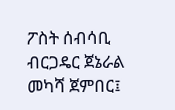ፖስት ሰብሳቢ ብርጋዴር ጀኔራል መካሻ ጀምበር፤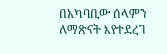በአካባቢው ሰላምን ለማጽናት እየተደረገ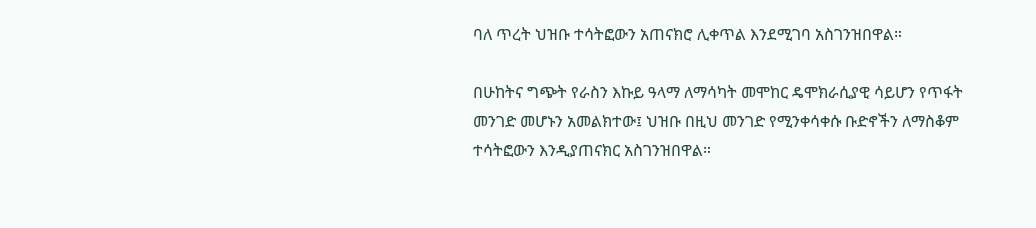ባለ ጥረት ህዝቡ ተሳትፎውን አጠናክሮ ሊቀጥል እንደሚገባ አስገንዝበዋል።

በሁከትና ግጭት የራስን እኩይ ዓላማ ለማሳካት መሞከር ዴሞክራሲያዊ ሳይሆን የጥፋት መንገድ መሆኑን አመልክተው፤ ህዝቡ በዚህ መንገድ የሚንቀሳቀሱ ቡድኖችን ለማስቆም ተሳትፎውን እንዲያጠናክር አስገንዝበዋል።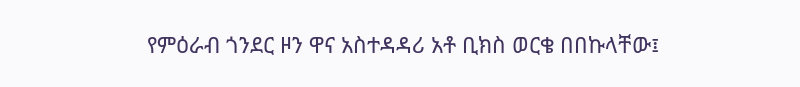የምዕራብ ጎንደር ዞን ዋና አስተዳዳሪ አቶ ቢክስ ወርቄ በበኩላቸው፤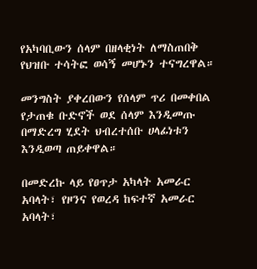የአካባቢውን ሰላም በዘላቂነት ለማስጠበቅ የህዝቡ ተሳትፎ ወሳኝ መሆኑን ተናግረዋል።

መንግስት ያቀረበውን የሰላም ጥሪ በመቀበል የታጠቁ ቡድኖች ወደ ሰላም እንዲመጡ በማድረግ ሂደት ህብረተሰቡ ሀላፊነቱን እንዲወጣ ጠይቀዋል።

በመድረኩ ላይ የፀጥታ አካላት አመራር አባላት፣ የዞንና የወረዳ ከፍተኛ አመራር አባላት፣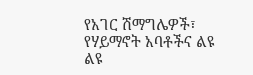የአገር ሽማግሌዎች፣ የሃይማኖት አባቶችና ልዩ ልዩ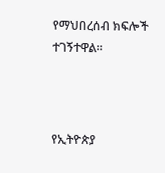የማህበረሰብ ክፍሎች ተገኝተዋል።



የኢትዮጵያ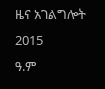ዜና አገልግሎት
2015
ዓ.ም